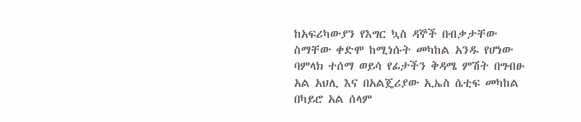ከአፍሪካውያን የእግር ኳስ ዳኞች በብቃታቸው ስማቸው ቀድሞ ከሚነሱት መካከል አንዱ የሆነው ባምላክ ተሰማ ወይሳ የፊታችን ቅዳሜ ምሽት በግብፁ አል አህሊ እና በአልጄሪያው ኢኤስ ሴቲፍ መካከል በካይሮ አል ሰላም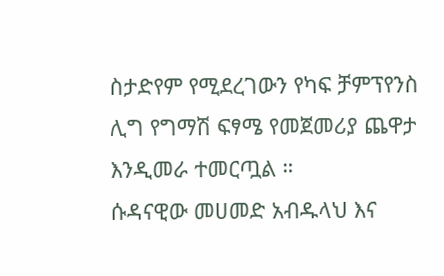ስታድየም የሚደረገውን የካፍ ቻምፕየንስ ሊግ የግማሽ ፍፃሜ የመጀመሪያ ጨዋታ እንዲመራ ተመርጧል ።
ሱዳናዊው መሀመድ አብዱላህ እና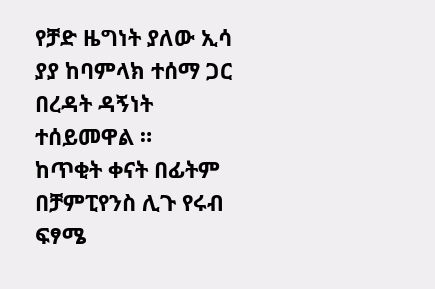የቻድ ዜግነት ያለው ኢሳ ያያ ከባምላክ ተሰማ ጋር በረዳት ዳኝነት ተሰይመዋል ።
ከጥቂት ቀናት በፊትም በቻምፒየንስ ሊጉ የሩብ ፍፃሜ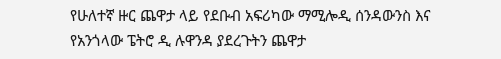የሁለተኛ ዙር ጨዋታ ላይ የደቡብ አፍሪካው ማሚሎዲ ሰንዳውንስ እና የአንጎላው ፔትሮ ዲ ሉዋንዳ ያደረጉትን ጨዋታ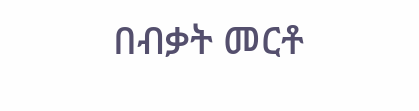በብቃት መርቶ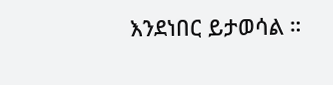እንደነበር ይታወሳል ።